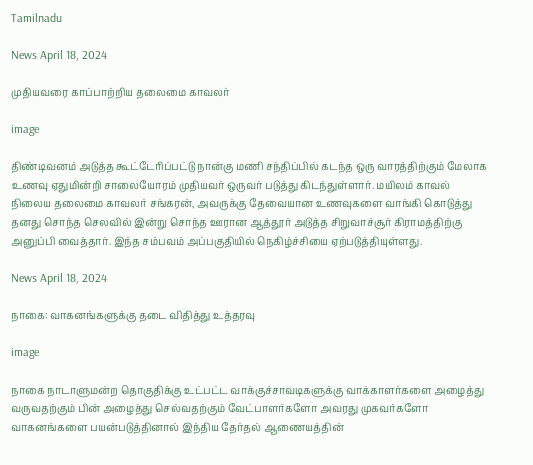Tamilnadu

News April 18, 2024

முதியவரை காப்பாற்றிய தலைமை காவலர்

image

திண்டிவனம் அடுத்த கூட்டேரிப்பட்டு நான்கு மணி சந்திப்பில் கடந்த ஒரு வாரத்திற்கும் மேலாக உணவு ஏதுமின்றி சாலையோரம் முதியவர் ஒருவர் படுத்து கிடந்துள்ளார். மயிலம் காவல் நிலைய தலைமை காவலர் சங்கரன், அவருக்கு தேவையான உணவுகளை வாங்கி கொடுத்து தனது சொந்த செலவில் இன்று சொந்த ஊரான ஆத்தூர் அடுத்த சிறுவாச்சூர் கிராமத்திற்கு அனுப்பி வைத்தார். இந்த சம்பவம் அப்பகுதியில் நெகிழ்ச்சியை ஏற்படுத்தியுள்ளது.

News April 18, 2024

நாகை: வாகனங்களுக்கு தடை விதித்து உத்தரவு

image

நாகை நாடாளுமன்ற தொகுதிக்கு உட்பட்ட வாக்குச்சாவடிகளுக்கு வாக்காளர்களை அழைத்து வருவதற்கும் பின் அழைத்து செல்வதற்கும் வேட்பாளர்களோ அவரது முகவர்களோ வாகனங்களை பயன்படுத்தினால் இந்திய தேர்தல் ஆணையத்தின்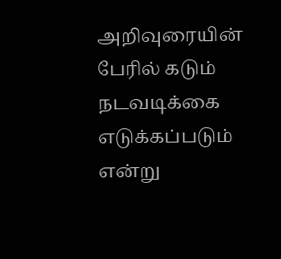அறிவுரையின் பேரில் கடும் நடவடிக்கை எடுக்கப்படும் என்று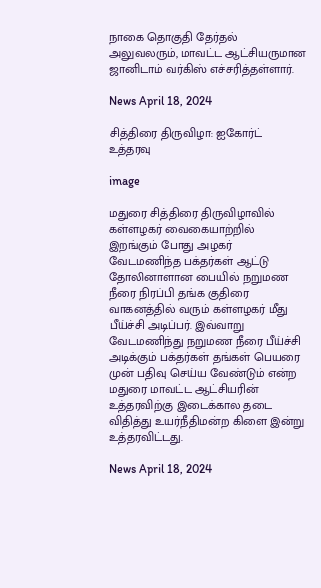நாகை தொகுதி தேர்தல் அலுவலரும், மாவட்ட ஆட்சியருமான ஜானிடாம் வர்கிஸ் எச்சரித்தள்ளார்.

News April 18, 2024

சித்திரை திருவிழா: ஐகோர்ட் உத்தரவு

image

மதுரை சித்திரை திருவிழாவில் கள்ளழகர் வைகையாற்றில் இறங்கும் போது அழகர் வேடமணிந்த பக்தர்கள் ஆட்டு தோலினாளான பையில் நறுமண நீரை நிரப்பி தங்க குதிரை வாகனத்தில் வரும் கள்ளழகர் மீது பீய்ச்சி அடிப்பர். இவ்வாறு வேடமணிந்து நறுமண நீரை பீய்ச்சி அடிக்கும் பக்தர்கள் தங்கள் பெயரை முன் பதிவு செய்ய வேண்டும் என்ற மதுரை மாவட்ட ஆட்சியரின் உத்தரவிற்கு இடைக்கால தடை விதித்து உயர்நீதிமன்ற கிளை இன்று உத்தரவிட்டது.

News April 18, 2024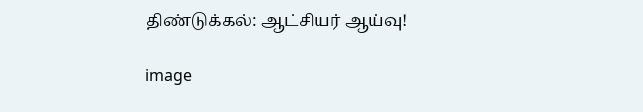திண்டுக்கல்: ஆட்சியர் ஆய்வு!

image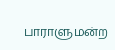பாராளுமன்ற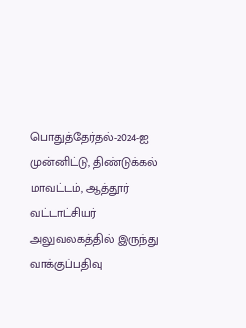பொதுத்தேர்தல்-2024-ஐ முன்னிட்டு, திண்டுக்கல் மாவட்டம், ஆத்தூர் வட்டாட்சியர் அலுவலகத்தில் இருந்து வாக்குப்பதிவு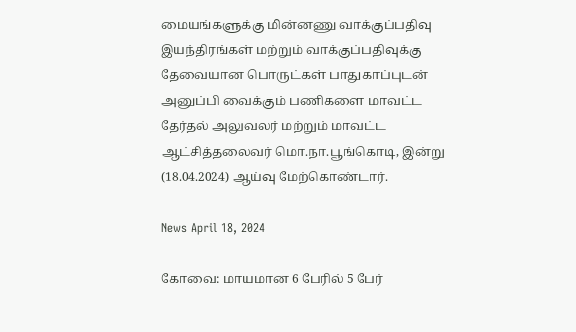மையங்களுக்கு மின்னணு வாக்குப்பதிவு இயந்திரங்கள் மற்றும் வாக்குப்பதிவுக்கு தேவையான பொருட்கள் பாதுகாப்புடன் அனுப்பி வைக்கும் பணிகளை மாவட்ட தேர்தல் அலுவலர் மற்றும் மாவட்ட ஆட்சித்தலைவர் மொ.நா.பூங்கொடி, இன்று (18.04.2024) ஆய்வு மேற்கொண்டார்.

News April 18, 2024

கோவை: மாயமான 6 பேரில் 5 பேர்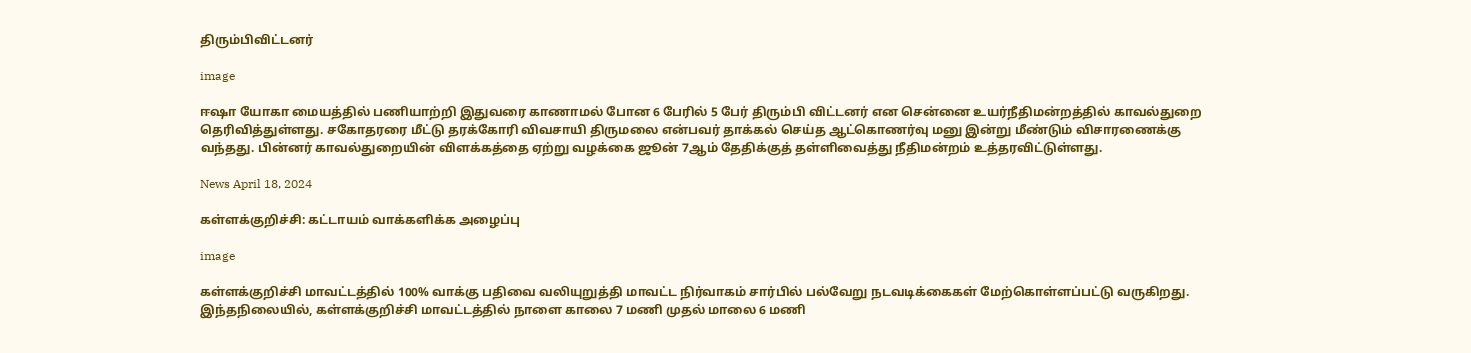திரும்பிவிட்டனர்

image

ஈஷா யோகா மையத்தில் பணியாற்றி இதுவரை காணாமல் போன 6 பேரில் 5 பேர் திரும்பி விட்டனர் என சென்னை உயர்நீதிமன்றத்தில் காவல்துறை தெரிவித்துள்ளது. சகோதரரை மீட்டு தரக்கோரி விவசாயி திருமலை என்பவர் தாக்கல் செய்த ஆட்கொணர்வு மனு இன்று மீண்டும் விசாரணைக்கு வந்தது. பின்னர் காவல்துறையின் விளக்கத்தை ஏற்று வழக்கை ஜூன் 7ஆம் தேதிக்குத் தள்ளிவைத்து நீதிமன்றம் உத்தரவிட்டுள்ளது.

News April 18, 2024

கள்ளக்குறிச்சி: கட்டாயம் வாக்களிக்க அழைப்பு

image

கள்ளக்குறிச்சி மாவட்டத்தில் 100% வாக்கு பதிவை வலியுறுத்தி மாவட்ட நிர்வாகம் சார்பில் பல்வேறு நடவடிக்கைகள் மேற்கொள்ளப்பட்டு வருகிறது. இந்தநிலையில், கள்ளக்குறிச்சி மாவட்டத்தில் நாளை காலை 7 மணி முதல் மாலை 6 மணி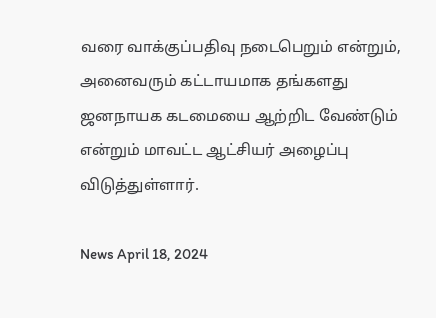வரை வாக்குப்பதிவு நடைபெறும் என்றும், அனைவரும் கட்டாயமாக தங்களது ஜனநாயக கடமையை ஆற்றிட வேண்டும் என்றும் மாவட்ட ஆட்சியர் அழைப்பு விடுத்துள்ளார்.

News April 18, 2024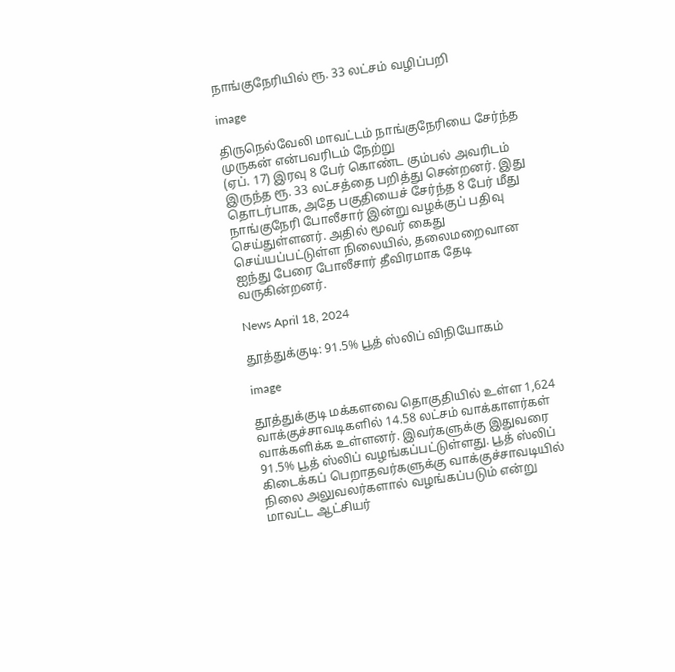நாங்குநேரியில் ரூ. 33 லட்சம் வழிப்பறி

image

திருநெல்வேலி மாவட்டம் நாங்குநேரியை சேர்ந்த முருகன் என்பவரிடம் நேற்று
(ஏப். 17) இரவு 8 பேர் கொண்ட கும்பல் அவரிடம் இருந்த ரூ. 33 லட்சத்தை பறித்து சென்றனர். இது தொடர்பாக, அதே பகுதியைச் சேர்ந்த 8 பேர் மீது நாங்குநேரி போலீசார் இன்று வழக்குப் பதிவு செய்துள்ளனர். அதில் மூவர் கைது செய்யப்பட்டுள்ள நிலையில், தலைமறைவான ஐந்து பேரை போலீசார் தீவிரமாக தேடி வருகின்றனர்.

News April 18, 2024

தூத்துக்குடி: 91.5% பூத் ஸ்லிப் விநியோகம்

image

தூத்துக்குடி மக்களவை தொகுதியில் உள்ள 1,624 வாக்குச்சாவடிகளில் 14.58 லட்சம் வாக்காளர்கள் வாக்களிக்க உள்ளனர். இவர்களுக்கு இதுவரை 91.5% பூத் ஸ்லிப் வழங்கப்பட்டுள்ளது. பூத் ஸ்லிப் கிடைக்கப் பெறாதவர்களுக்கு வாக்குச்சாவடியில் நிலை அலுவலர்களால் வழங்கப்படும் என்று மாவட்ட ஆட்சியர்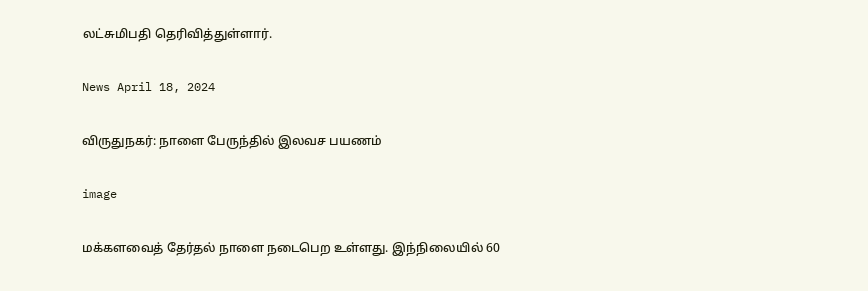லட்சுமிபதி தெரிவித்துள்ளார்.

News April 18, 2024

விருதுநகர்: நாளை பேருந்தில் இலவச பயணம்

image

மக்களவைத் தேர்தல் நாளை நடைபெற உள்ளது. இந்நிலையில் 60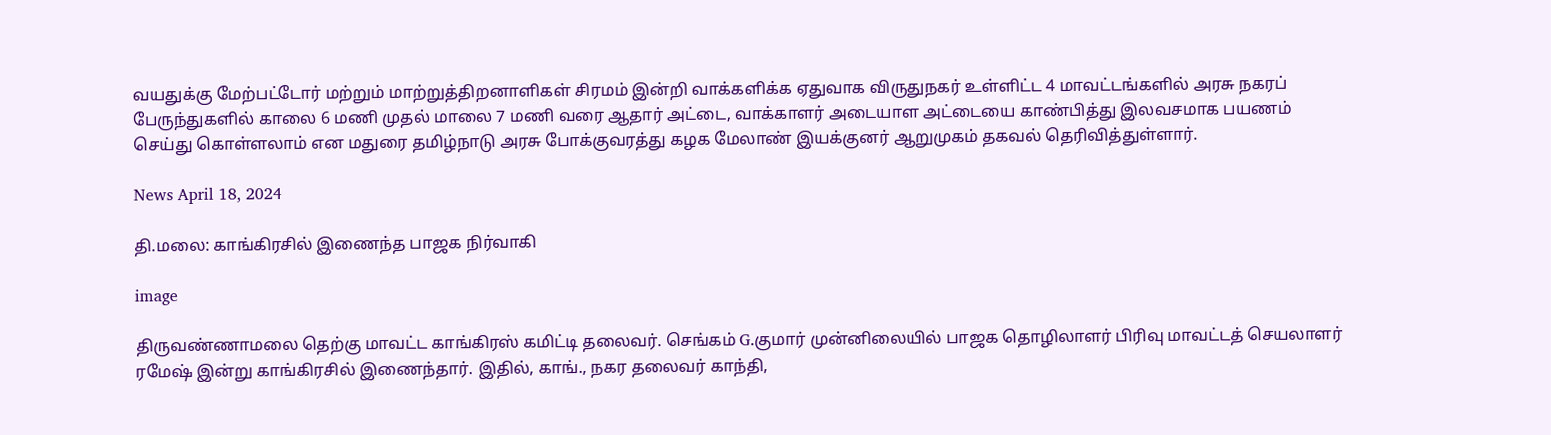வயதுக்கு மேற்பட்டோர் மற்றும் மாற்றுத்திறனாளிகள் சிரமம் இன்றி வாக்களிக்க ஏதுவாக விருதுநகர் உள்ளிட்ட 4 மாவட்டங்களில் அரசு நகரப் பேருந்துகளில் காலை 6 மணி முதல் மாலை 7 மணி வரை ஆதார் அட்டை, வாக்காளர் அடையாள அட்டையை காண்பித்து இலவசமாக பயணம் செய்து கொள்ளலாம் என மதுரை தமிழ்நாடு அரசு போக்குவரத்து கழக மேலாண் இயக்குனர் ஆறுமுகம் தகவல் தெரிவித்துள்ளார்.

News April 18, 2024

தி.மலை: காங்கிரசில் இணைந்த பாஜக நிர்வாகி

image

திருவண்ணாமலை தெற்கு மாவட்ட காங்கிரஸ் கமிட்டி தலைவர். செங்கம் G.குமார் முன்னிலையில் பாஜக தொழிலாளர் பிரிவு மாவட்டத் செயலாளர் ரமேஷ் இன்று காங்கிரசில் இணைந்தார். இதில், காங்., நகர தலைவர் காந்தி,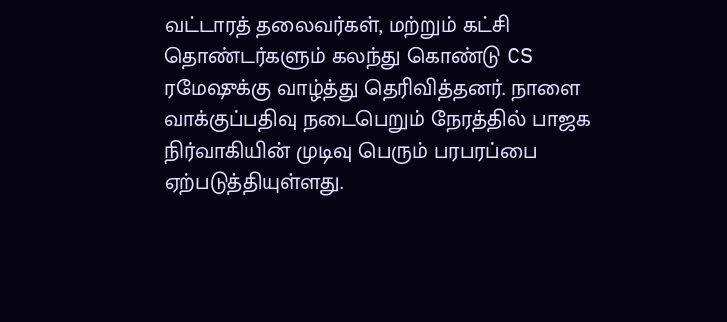வட்டாரத் தலைவர்கள், மற்றும் கட்சி தொண்டர்களும் கலந்து கொண்டு CS ரமேஷுக்கு வாழ்த்து தெரிவித்தனர். நாளை வாக்குப்பதிவு நடைபெறும் நேரத்தில் பாஜக நிர்வாகியின் முடிவு பெரும் பரபரப்பை ஏற்படுத்தியுள்ளது.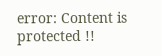error: Content is protected !!